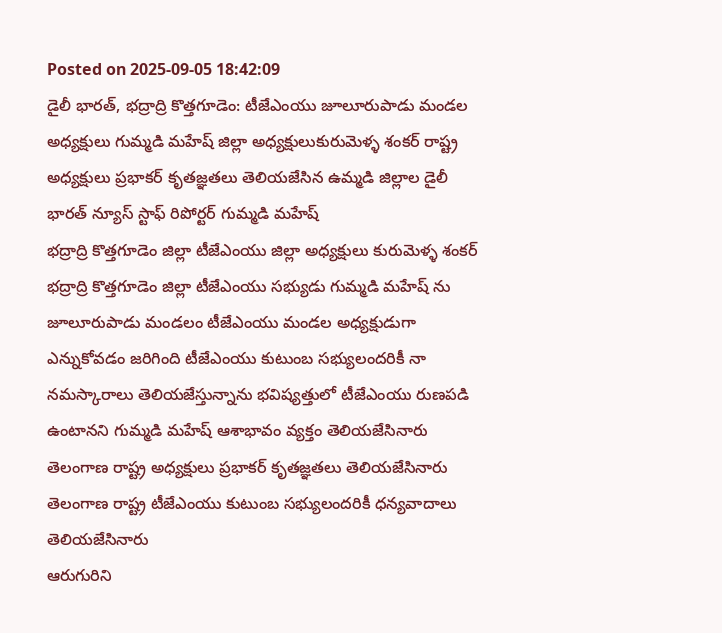Posted on 2025-09-05 18:42:09
డైలీ భారత్, భద్రాద్రి కొత్తగూడెం: టీజేఎంయు జూలూరుపాడు మండల అధ్యక్షులు గుమ్మడి మహేష్ జిల్లా అధ్యక్షులుకురుమెళ్ళ శంకర్ రాష్ట్ర అధ్యక్షులు ప్రభాకర్ కృతజ్ఞతలు తెలియజేసిన ఉమ్మడి జిల్లాల డైలీ భారత్ న్యూస్ స్టాఫ్ రిపోర్టర్ గుమ్మడి మహేష్
భద్రాద్రి కొత్తగూడెం జిల్లా టీజేఎంయు జిల్లా అధ్యక్షులు కురుమెళ్ళ శంకర్ భద్రాద్రి కొత్తగూడెం జిల్లా టీజేఎంయు సభ్యుడు గుమ్మడి మహేష్ ను జూలూరుపాడు మండలం టీజేఎంయు మండల అధ్యక్షుడుగా ఎన్నుకోవడం జరిగింది టీజేఎంయు కుటుంబ సభ్యులందరికీ నా నమస్కారాలు తెలియజేస్తున్నాను భవిష్యత్తులో టీజేఎంయు రుణపడి ఉంటానని గుమ్మడి మహేష్ ఆశాభావం వ్యక్తం తెలియజేసినారు తెలంగాణ రాష్ట్ర అధ్యక్షులు ప్రభాకర్ కృతజ్ఞతలు తెలియజేసినారు తెలంగాణ రాష్ట్ర టీజేఎంయు కుటుంబ సభ్యులందరికీ ధన్యవాదాలు తెలియజేసినారు
ఆరుగురిని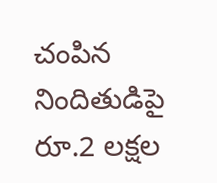చంపిన నిందితుడిపై రూ.2 లక్షల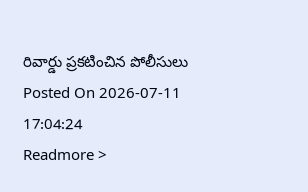రివార్డు ప్రకటించిన పోలీసులు
Posted On 2026-07-11 17:04:24
Readmore >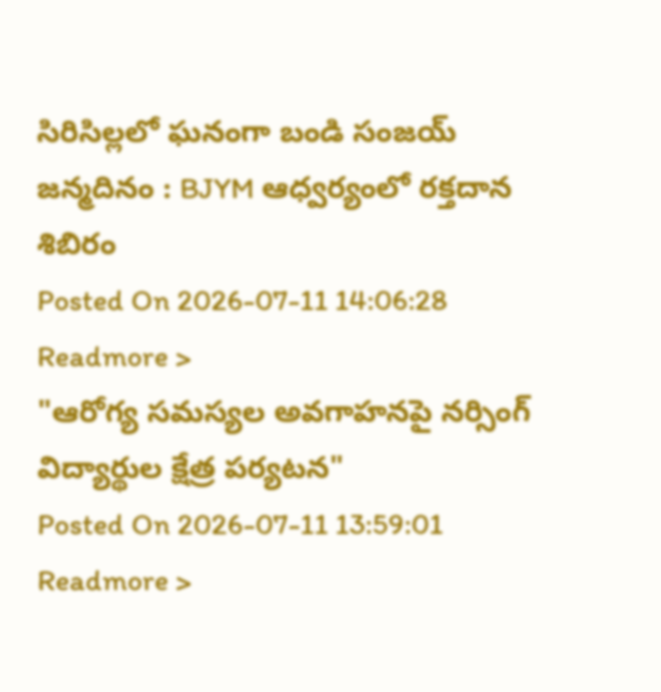సిరిసిల్లలో ఘనంగా బండి సంజయ్ జన్మదినం : BJYM ఆధ్వర్యంలో రక్తదాన శిబిరం
Posted On 2026-07-11 14:06:28
Readmore >
"ఆరోగ్య సమస్యల అవగాహనపై నర్సింగ్ విద్యార్థుల క్షేత్ర పర్యటన"
Posted On 2026-07-11 13:59:01
Readmore >